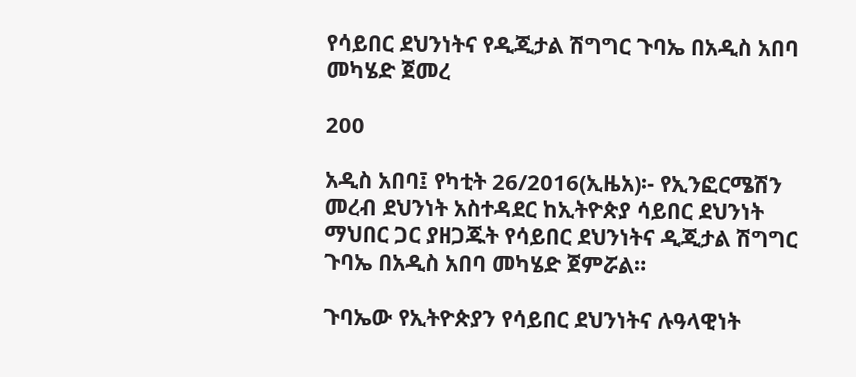የሳይበር ደህንነትና የዲጂታል ሽግግር ጉባኤ በአዲስ አበባ መካሄድ ጀመረ

200

አዲስ አበባ፤ የካቲት 26/2016(ኢዜአ)፡- የኢንፎርሜሽን መረብ ደህንነት አስተዳደር ከኢትዮጵያ ሳይበር ደህንነት ማህበር ጋር ያዘጋጁት የሳይበር ደህንነትና ዲጂታል ሽግግር ጉባኤ በአዲስ አበባ መካሄድ ጀምሯል።

ጉባኤው የኢትዮጵያን የሳይበር ደህንነትና ሉዓላዊነት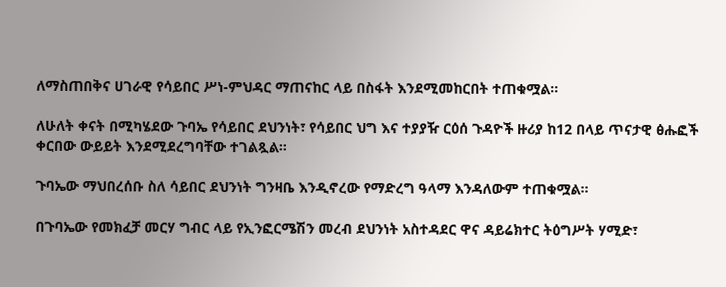ለማስጠበቅና ሀገራዊ የሳይበር ሥነ-ምህዳር ማጠናከር ላይ በስፋት እንደሚመከርበት ተጠቁሟል።

ለሁለት ቀናት በሚካሄደው ጉባኤ የሳይበር ደህንነት፣ የሳይበር ህግ እና ተያያዥ ርዕሰ ጉዳዮች ዙሪያ ከ12 በላይ ጥናታዊ ፅሑፎች ቀርበው ውይይት እንደሚደረግባቸው ተገልጿል።

ጉባኤው ማህበረሰቡ ስለ ሳይበር ደህንነት ግንዛቤ እንዲኖረው የማድረግ ዓላማ እንዳለውም ተጠቁሟል።

በጉባኤው የመክፈቻ መርሃ ግብር ላይ የኢንፎርሜሽን መረብ ደህንነት አስተዳደር ዋና ዳይሬክተር ትዕግሥት ሃሚድ፣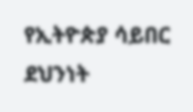የኢትዮጵያ ሳይበር ደህንነት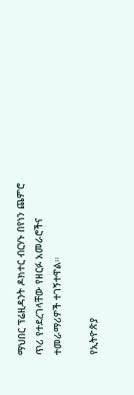ማህበር ፕሬዚዳንት ዶክተር ብርሃኑ በየነን ጨምሮ ጥሪ የተደረገላቸው የዘርፉ አመራሮችና ተመራማሪዎች ተገኝተዋል።

የኢትዮጵያ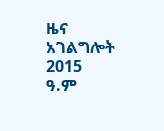ዜና አገልግሎት
2015
ዓ.ም